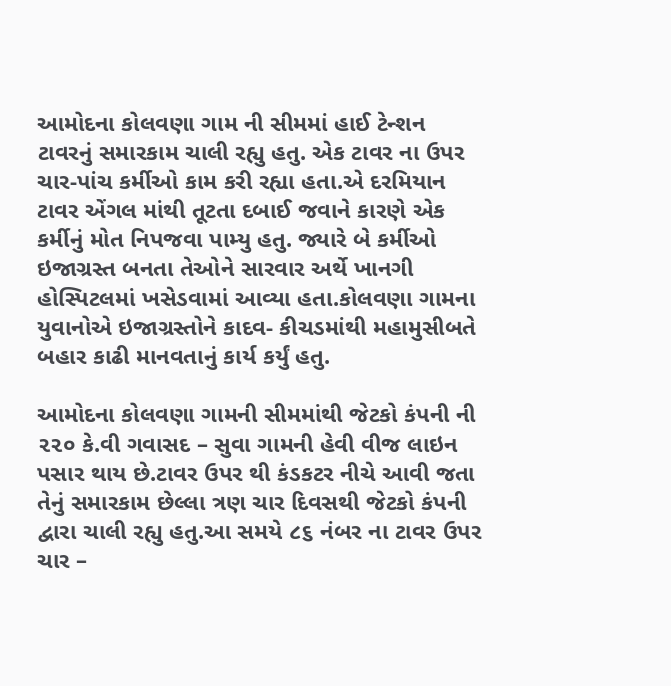આમોદના કોલવણા ગામ ની સીમમાં હાઈ ટેન્શન ટાવરનું સમારકામ ચાલી રહ્યુ હતુ. એક ટાવર ના ઉપર ચાર-પાંચ કર્મીઓ કામ કરી રહ્યા હતા.એ દરમિયાન ટાવર એંગલ માંથી તૂટતા દબાઈ જવાને કારણે એક કર્મીનું મોત નિપજવા પામ્યુ હતુ. જ્યારે બે કર્મીઓ ઇજાગ્રસ્ત બનતા તેઓને સારવાર અર્થે ખાનગી હોસ્પિટલમાં ખસેડવામાં આવ્યા હતા.કોલવણા ગામના યુવાનોએ ઇજાગ્રસ્તોને કાદવ- કીચડમાંથી મહામુસીબતે બહાર કાઢી માનવતાનું કાર્ય કર્યું હતુ.

આમોદના કોલવણા ગામની સીમમાંથી જેટકો કંપની ની ૨૨૦ કે.વી ગવાસદ – સુવા ગામની હેવી વીજ લાઇન પસાર થાય છે.ટાવર ઉપર થી કંડકટર નીચે આવી જતા તેનું સમારકામ છેલ્લા ત્રણ ચાર દિવસથી જેટકો કંપની દ્વારા ચાલી રહ્યુ હતુ.આ સમયે ૮૬ નંબર ના ટાવર ઉપર ચાર –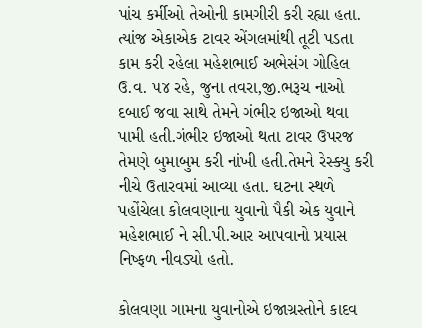પાંચ કર્મીઓ તેઓની કામગીરી કરી રહ્યા હતા. ત્યાંજ એકાએક ટાવર એંગલમાંથી તૂટી પડતા કામ કરી રહેલા મહેશભાઈ અભેસંગ ગોહિલ ઉ.વ. ૫૪ રહે, જુના તવરા,જી.ભરૂચ નાઓ દબાઈ જવા સાથે તેમને ગંભીર ઇજાઓ થવા પામી હતી.ગંભીર ઇજાઓ થતા ટાવર ઉપરજ તેમણે બુમાબુમ કરી નાંખી હતી.તેમને રેસ્ક્યુ કરી નીચે ઉતારવમાં આવ્યા હતા. ઘટના સ્થળે પહોંચેલા કોલવણાના યુવાનો પૈકી એક યુવાને મહેશભાઈ ને સી.પી.આર આપવાનો પ્રયાસ નિષ્ફળ નીવડ્યો હતો.

કોલવણા ગામના યુવાનોએ ઇજાગ્રસ્તોને કાદવ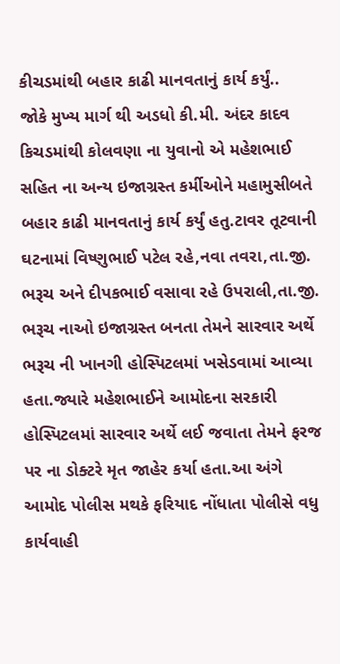કીચડમાંથી બહાર કાઢી માનવતાનું કાર્ય કર્યું..
જોકે મુખ્ય માર્ગ થી અડધો કી.મી. અંદર કાદવ કિચડમાંથી કોલવણા ના યુવાનો એ મહેશભાઈ સહિત ના અન્ય ઇજાગ્રસ્ત કર્મીઓને મહામુસીબતે બહાર કાઢી માનવતાનું કાર્ય કર્યું હતુ.ટાવર તૂટવાની ઘટનામાં વિષ્ણુભાઈ પટેલ રહે,નવા તવરા,તા.જી. ભરૂચ અને દીપકભાઈ વસાવા રહે ઉપરાલી,તા.જી. ભરૂચ નાઓ ઇજાગ્રસ્ત બનતા તેમને સારવાર અર્થે ભરૂચ ની ખાનગી હોસ્પિટલમાં ખસેડવામાં આવ્યા હતા.જ્યારે મહેશભાઈને આમોદના સરકારી હોસ્પિટલમાં સારવાર અર્થે લઈ જવાતા તેમને ફરજ પર ના ડોક્ટરે મૃત જાહેર કર્યા હતા.આ અંગે આમોદ પોલીસ મથકે ફરિયાદ નોંધાતા પોલીસે વધુ કાર્યવાહી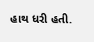હાથ ધરી હતી.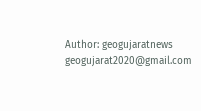Author: geogujaratnews
geogujarat2020@gmail.com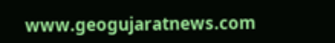www.geogujaratnews.com